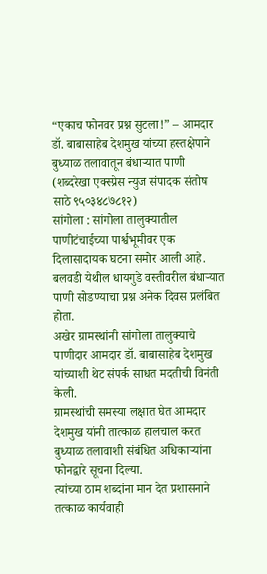“एकाच फोनवर प्रश्न सुटला!” – आमदार डॉ. बाबासाहेब देशमुख यांच्या हस्तक्षेपाने बुध्याळ तलावातून बंधाऱ्यात पाणी
(शब्दरेखा एक्स्प्रेस न्युज संपादक संतोष साठे ९५०३४८७८१२)
सांगोला : सांगोला तालुक्यातील पाणीटंचाईच्या पार्श्वभूमीवर एक दिलासादायक घटना समोर आली आहे.
बलवडी येथील धायगुडे वस्तीवरील बंधाऱ्यात पाणी सोडण्याचा प्रश्न अनेक दिवस प्रलंबित होता.
अखेर ग्रामस्थांनी सांगोला तालुक्याचे पाणीदार आमदार डॉ. बाबासाहेब देशमुख यांच्याशी थेट संपर्क साधत मदतीची विनंती केली.
ग्रामस्थांची समस्या लक्षात घेत आमदार देशमुख यांनी तात्काळ हालचाल करत बुध्याळ तलावाशी संबंधित अधिकाऱ्यांना फोनद्वारे सूचना दिल्या.
त्यांच्या ठाम शब्दांना मान देत प्रशासनाने तत्काळ कार्यवाही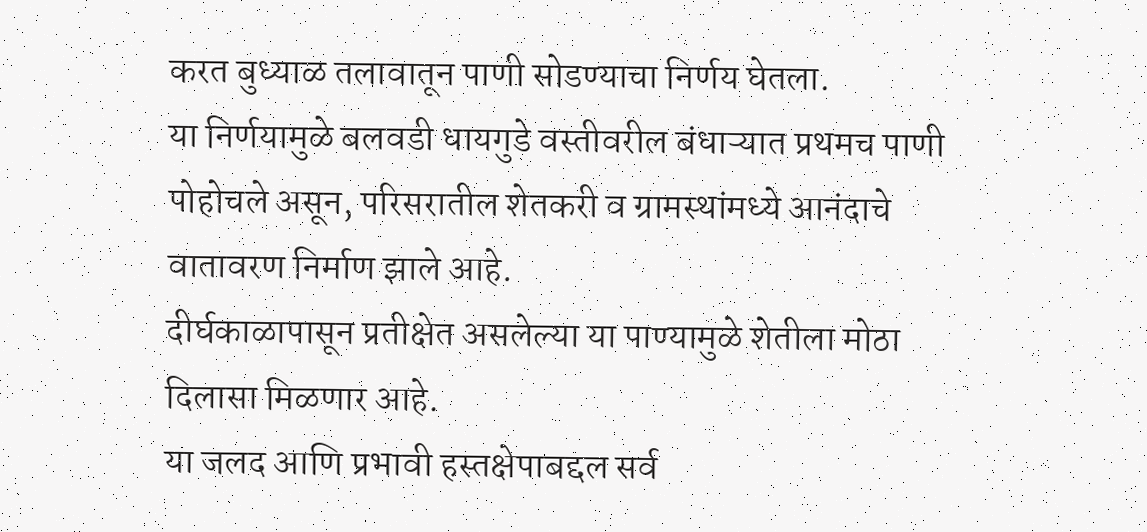करत बुध्याळ तलावातून पाणी सोडण्याचा निर्णय घेतला.
या निर्णयामुळे बलवडी धायगुडे वस्तीवरील बंधाऱ्यात प्रथमच पाणी पोहोचले असून, परिसरातील शेतकरी व ग्रामस्थांमध्ये आनंदाचे वातावरण निर्माण झाले आहे.
दीर्घकाळापासून प्रतीक्षेत असलेल्या या पाण्यामुळे शेतीला मोठा दिलासा मिळणार आहे.
या जलद आणि प्रभावी हस्तक्षेपाबद्दल सर्व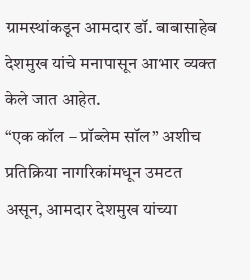ग्रामस्थांकडून आमदार डॉ. बाबासाहेब देशमुख यांचे मनापासून आभार व्यक्त केले जात आहेत.
“एक कॉल – प्रॉब्लेम सॉल” अशीच प्रतिक्रिया नागरिकांमधून उमटत असून, आमदार देशमुख यांच्या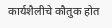कार्यशैलीचे कौतुक होत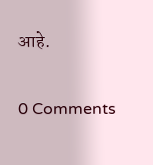आहे.


0 Comments